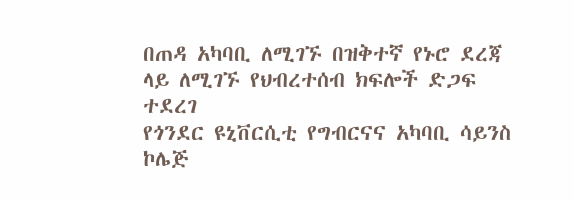በጠዳ አካባቢ ለሚገኙ በዝቅተኛ የኑሮ ደረጃ ላይ ለሚገኙ የህብረተሰብ ክፍሎች ድጋፍ ተደረገ
የጎንደር ዩኒቨርሲቲ የግብርናና አካባቢ ሳይንስ ኮሌጅ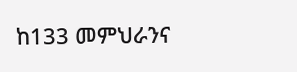ከ133 መምህራንና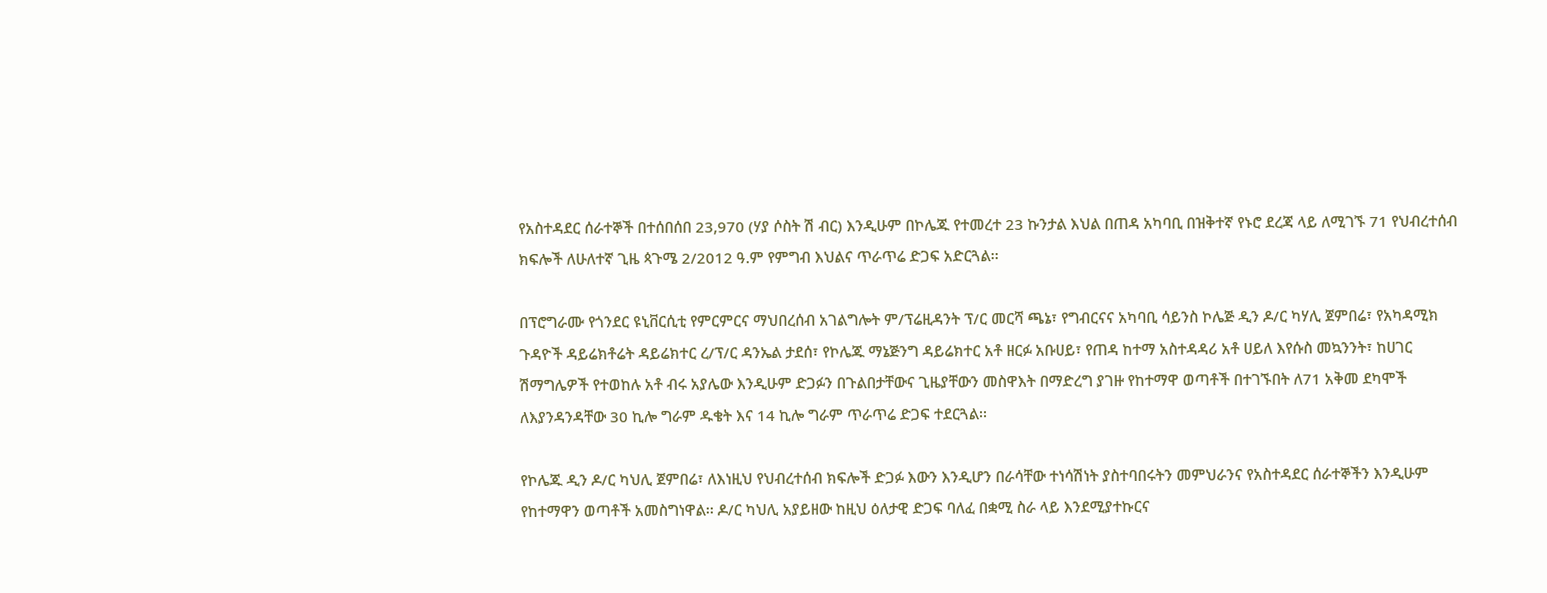የአስተዳደር ሰራተኞች በተሰበሰበ 23,970 (ሃያ ሶስት ሽ ብር) እንዲሁም በኮሌጁ የተመረተ 23 ኩንታል እህል በጠዳ አካባቢ በዝቅተኛ የኑሮ ደረጃ ላይ ለሚገኙ 71 የህብረተሰብ ክፍሎች ለሁለተኛ ጊዜ ጳጉሜ 2/2012 ዓ.ም የምግብ እህልና ጥራጥሬ ድጋፍ አድርጓል፡፡

በፕሮግራሙ የጎንደር ዩኒቨርሲቲ የምርምርና ማህበረሰብ አገልግሎት ም/ፕሬዚዳንት ፕ/ር መርሻ ጫኔ፣ የግብርናና አካባቢ ሳይንስ ኮሌጅ ዲን ዶ/ር ካሃሊ ጀምበሬ፣ የአካዳሚክ ጉዳዮች ዳይሬክቶሬት ዳይሬክተር ረ/ፕ/ር ዳንኤል ታደሰ፣ የኮሌጁ ማኔጅንግ ዳይሬክተር አቶ ዘርፉ አቡሀይ፣ የጠዳ ከተማ አስተዳዳሪ አቶ ሀይለ እየሱስ መኳንንት፣ ከሀገር ሽማግሌዎች የተወከሉ አቶ ብሩ አያሌው እንዲሁም ድጋፉን በጉልበታቸውና ጊዜያቸውን መስዋእት በማድረግ ያገዙ የከተማዋ ወጣቶች በተገኙበት ለ71 አቅመ ደካሞች ለእያንዳንዳቸው 30 ኪሎ ግራም ዱቄት እና 14 ኪሎ ግራም ጥራጥሬ ድጋፍ ተደርጓል፡፡

የኮሌጁ ዲን ዶ/ር ካህሊ ጀምበሬ፣ ለእነዚህ የህብረተሰብ ክፍሎች ድጋፉ እውን እንዲሆን በራሳቸው ተነሳሽነት ያስተባበሩትን መምህራንና የአስተዳደር ሰራተኞችን እንዲሁም የከተማዋን ወጣቶች አመስግነዋል፡፡ ዶ/ር ካህሊ አያይዘው ከዚህ ዕለታዊ ድጋፍ ባለፈ በቋሚ ስራ ላይ እንደሚያተኩርና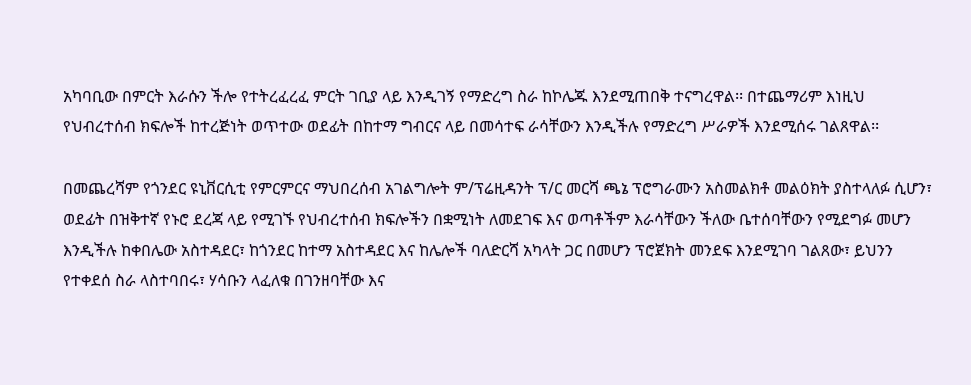አካባቢው በምርት እራሱን ችሎ የተትረፈረፈ ምርት ገቢያ ላይ እንዲገኝ የማድረግ ስራ ከኮሌጁ እንደሚጠበቅ ተናግረዋል፡፡ በተጨማሪም እነዚህ የህብረተሰብ ክፍሎች ከተረጅነት ወጥተው ወደፊት በከተማ ግብርና ላይ በመሳተፍ ራሳቸውን እንዲችሉ የማድረግ ሥራዎች እንደሚሰሩ ገልጸዋል፡፡

በመጨረሻም የጎንደር ዩኒቨርሲቲ የምርምርና ማህበረሰብ አገልግሎት ም/ፕሬዚዳንት ፕ/ር መርሻ ጫኔ ፕሮግራሙን አስመልክቶ መልዕክት ያስተላለፉ ሲሆን፣ ወደፊት በዝቅተኛ የኑሮ ደረጃ ላይ የሚገኙ የህብረተሰብ ክፍሎችን በቋሚነት ለመደገፍ እና ወጣቶችም እራሳቸውን ችለው ቤተሰባቸውን የሚደግፉ መሆን እንዲችሉ ከቀበሌው አስተዳደር፣ ከጎንደር ከተማ አስተዳደር እና ከሌሎች ባለድርሻ አካላት ጋር በመሆን ፕሮጀክት መንደፍ እንደሚገባ ገልጸው፣ ይህንን የተቀደሰ ስራ ላስተባበሩ፣ ሃሳቡን ላፈለቁ በገንዘባቸው እና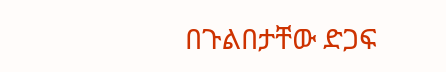በጉልበታቸው ድጋፍ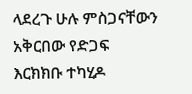ላደረጉ ሁሉ ምስጋናቸውን አቅርበው የድጋፍ እርክክቡ ተካሂዶ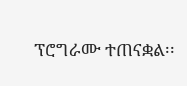ፕሮግራሙ ተጠናቋል፡፡